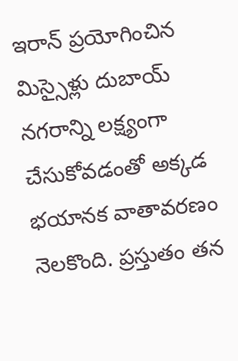ఇరాన్ ప్రయోగించిన మిస్సైళ్లు దుబాయ్ నగరాన్ని లక్ష్యంగా చేసుకోవడంతో అక్కడ భయానక వాతావరణం నెలకొంది. ప్రస్తుతం తన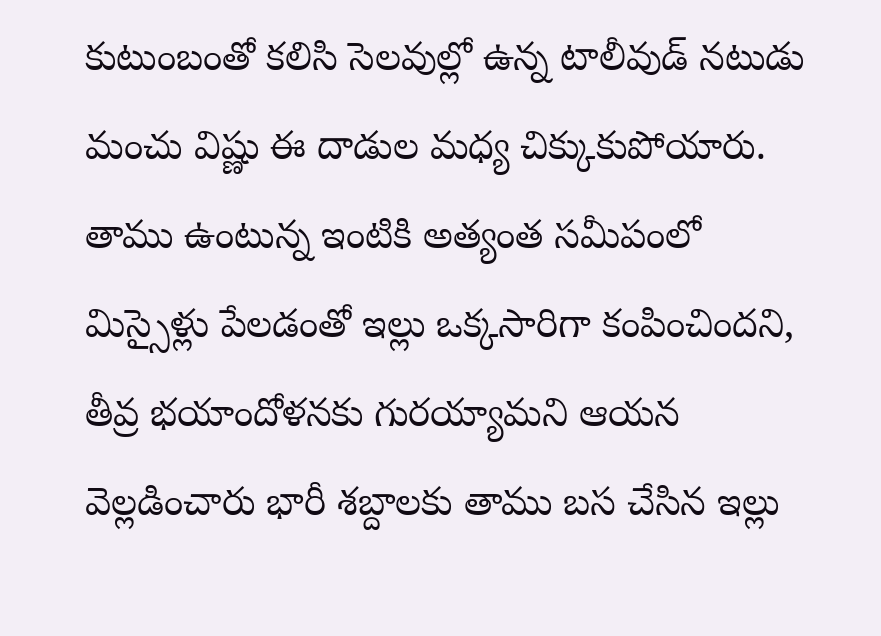కుటుంబంతో కలిసి సెలవుల్లో ఉన్న టాలీవుడ్ నటుడు మంచు విష్ణు ఈ దాడుల మధ్య చిక్కుకుపోయారు. తాము ఉంటున్న ఇంటికి అత్యంత సమీపంలో మిస్సైళ్లు పేలడంతో ఇల్లు ఒక్కసారిగా కంపించిందని, తీవ్ర భయాందోళనకు గురయ్యామని ఆయన వెల్లడించారు భారీ శబ్దాలకు తాము బస చేసిన ఇల్లు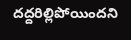దద్దరిల్లిపోయిందని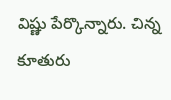విష్ణు పేర్కొన్నారు. చిన్న కూతురు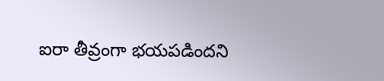ఐరా తీవ్రంగా భయపడిందని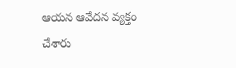ఆయన ఆవేదన వ్యక్తం చేశారు